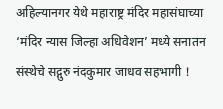अहिल्यानगर येथे महाराष्ट्र मंदिर महासंघाच्या ‘मंदिर न्यास जिल्हा अधिवेशन’ मध्ये सनातन संस्थेचे सद्गुरु नंदकुमार जाधव सहभागी !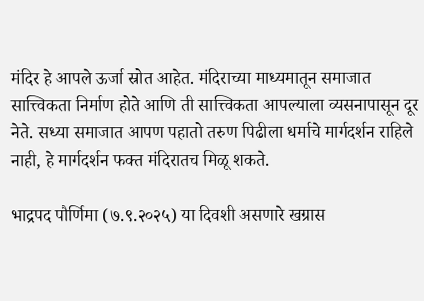मंदिर हे आपले ऊर्जा स्रोत आहेत. मंदिराच्या माध्यमातून समाजात सात्त्विकता निर्माण होते आणि ती सात्त्विकता आपल्याला व्यसनापासून दूर नेते. सध्या समाजात आपण पहातो तरुण पिढीला धर्माचे मार्गदर्शन राहिले नाही, हे मार्गदर्शन फक्त मंदिरातच मिळू शकते.

भाद्रपद पौर्णिमा (७.९.२०२५) या दिवशी असणारे खग्रास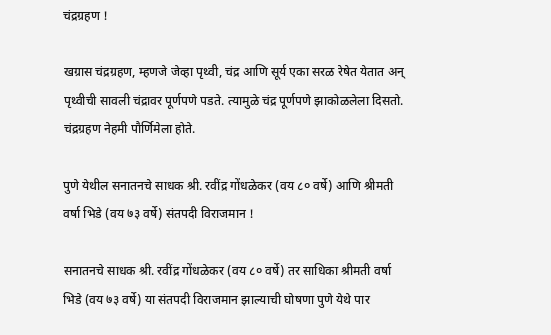चंद्रग्रहण !

खग्रास चंद्रग्रहण, म्हणजे जेव्हा पृथ्वी, चंद्र आणि सूर्य एका सरळ रेषेत येतात अन् पृथ्वीची सावली चंद्रावर पूर्णपणे पडते. त्यामुळे चंद्र पूर्णपणे झाकोळलेला दिसतो. चंद्रग्रहण नेहमी पौर्णिमेला होते.

पुणे येथील सनातनचे साधक श्री. रवींद्र गोंधळेकर (वय ८० वर्षे) आणि श्रीमती वर्षा भिडे (वय ७३ वर्षे) संतपदी विराजमान !

सनातनचे साधक श्री. रवींद्र गोंधळेकर (वय ८० वर्षे) तर साधिका श्रीमती वर्षा भिडे (वय ७३ वर्षे) या संतपदी विराजमान झाल्याची घोषणा पुणे येथे पार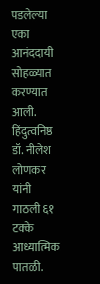पडलेल्या एका आनंददायी सोहळ्यात करण्यात आली. हिंदुत्वनिष्ठ डॉ. नीलेश लोणकर यांनी गाठली ६१ टक्के आध्यात्मिक पातळी.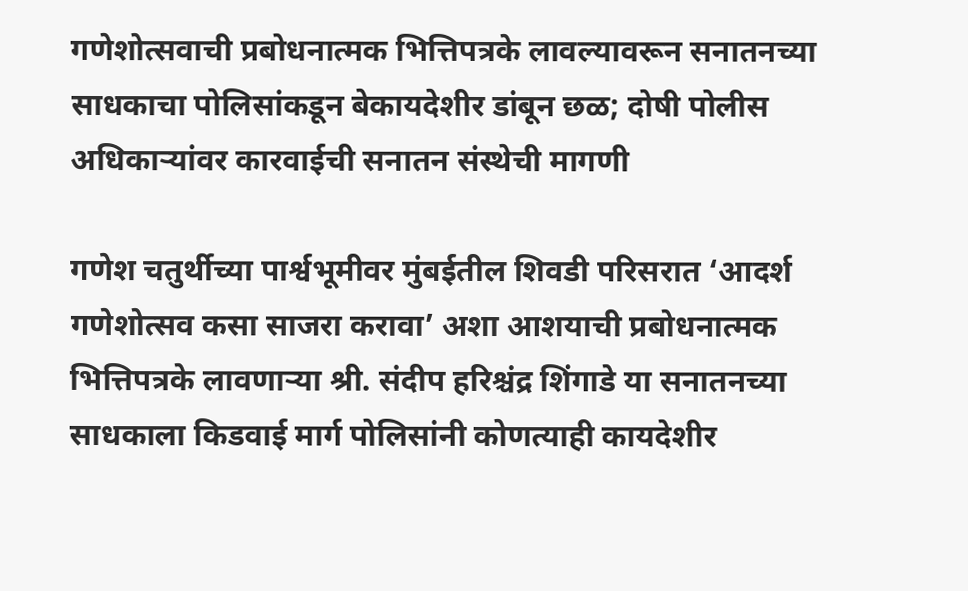गणेशोत्सवाची प्रबोधनात्मक भित्तिपत्रके लावल्यावरून सनातनच्या साधकाचा पोलिसांकडून बेकायदेशीर डांबून छळ; दोषी पोलीस अधिकाऱ्यांवर कारवाईची सनातन संस्थेची मागणी

गणेश चतुर्थीच्या पार्श्वभूमीवर मुंबईतील शिवडी परिसरात ‘आदर्श गणेशोत्सव कसा साजरा करावा’ अशा आशयाची प्रबोधनात्मक भित्तिपत्रके लावणाऱ्या श्री. संदीप हरिश्चंद्र शिंगाडे या सनातनच्या साधकाला किडवाई मार्ग पोलिसांनी कोणत्याही कायदेशीर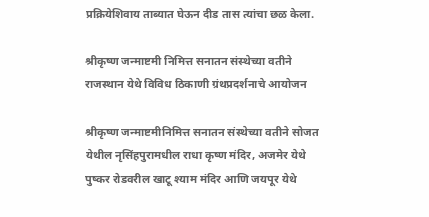प्रक्रियेशिवाय ताब्यात घेऊन दीड तास त्यांचा छळ केला.

श्रीकृष्ण जन्माष्टमी निमित्त सनातन संस्थेच्या वतीने राजस्थान येथे विविध ठिकाणी ग्रंथप्रदर्शनाचे आयोजन

श्रीकृष्ण जन्माष्टमीनिमित्त सनातन संस्थेच्या वतीने सोजत येथील नृसिंहपुरामधील राधा कृष्ण मंदिर, अजमेर येथे पुष्कर रोडवरील खाटू श्याम मंदिर आणि जयपूर येथे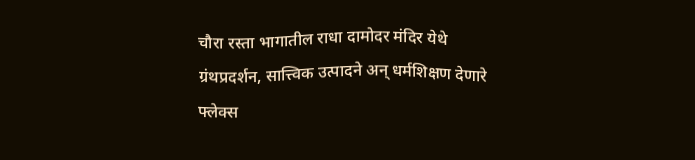चौरा रस्ता भागातील राधा दामोदर मंदिर येथे ग्रंथप्रदर्शन, सात्त्विक उत्पादने अन् धर्मशिक्षण देणारे फ्लेक्स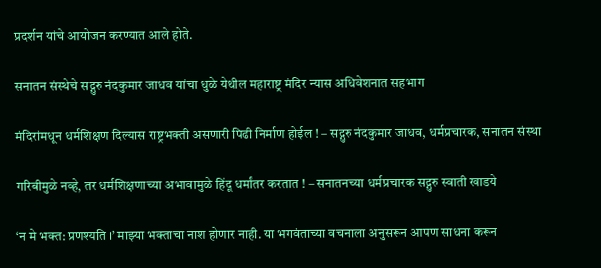प्रदर्शन यांचे आयोजन करण्यात आले होते.

सनातन संस्थेचे सद्गुरु नंदकुमार जाधव यांचा धुळे येथील महाराष्ट्र मंदिर न्यास अधिवेशनात सहभाग

मंदिरांमधून धर्मशिक्षण दिल्यास राष्ट्रभक्ती असणारी पिढी निर्माण होईल ! – सद्गुरु नंदकुमार जाधव, धर्मप्रचारक, सनातन संस्था

गरिबीमुळे नव्हे, तर धर्मशिक्षणाच्या अभावामुळे हिंदू धर्मांतर करतात ! – सनातनच्या धर्मप्रचारक सद्गुरु स्वाती खाडये

‘न मे भक्त: प्रणश्यति ।’ माझ्या भक्ताचा नाश होणार नाही. या भगवंताच्या वचनाला अनुसरून आपण साधना करून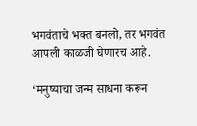भगवंताचे भक्त बनलो, तर भगवंत आपली काळजी घेणारच आहे.

‘मनुष्याचा जन्म साधना करून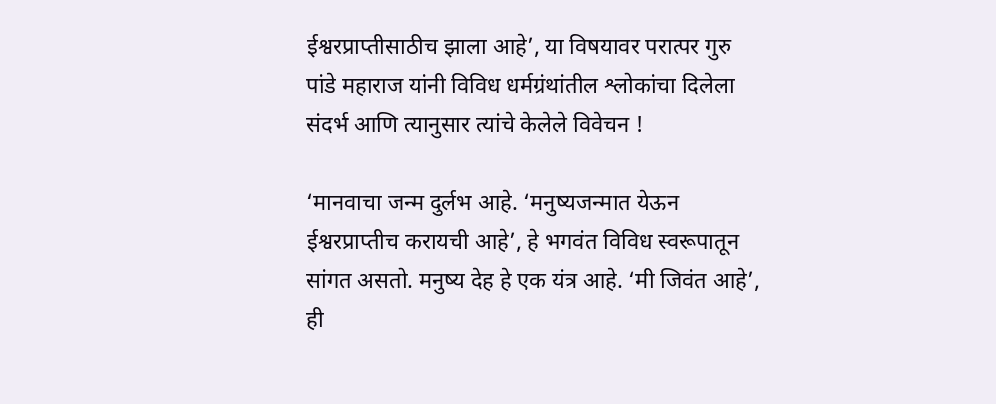ईश्वरप्राप्तीसाठीच झाला आहे’, या विषयावर परात्पर गुरु पांडे महाराज यांनी विविध धर्मग्रंथांतील श्लोकांचा दिलेला संदर्भ आणि त्यानुसार त्यांचे केलेले विवेचन !

‘मानवाचा जन्म दुर्लभ आहे. ‘मनुष्यजन्मात येऊन ईश्वरप्राप्तीच करायची आहे’, हे भगवंत विविध स्वरूपातून सांगत असतो. मनुष्य देह हे एक यंत्र आहे. ‘मी जिवंत आहे’, ही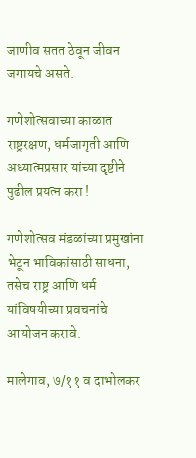जाणीव सतत ठेवून जीवन जगायचे असते.

गणेशोत्सवाच्या काळात राष्ट्ररक्षण, धर्मजागृती आणि अध्यात्मप्रसार यांच्या दृष्टीने पुढील प्रयत्न करा !

गणेशोत्सव मंडळांच्या प्रमुखांना भेटून भाविकांसाठी साधना, तसेच राष्ट्र आणि धर्म यांविषयीच्या प्रवचनांचे आयोजन करावे.

मालेगाव, ७/११ व दाभोलकर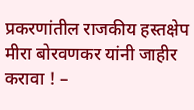प्रकरणांतील राजकीय हस्तक्षेप मीरा बोरवणकर यांनी जाहीर करावा ! –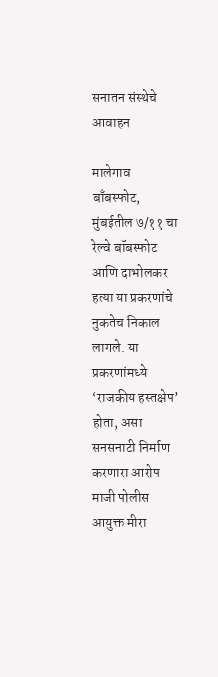सनातन संस्थेचे आवाहन

मालेगाव बाँबस्फोट, मुंबईतील ७/११ चा रेल्वे बॉबस्फोट आणि दाभोलकर हत्या या प्रकरणांचे नुकतेच निकाल लागले. या प्रकरणांमध्ये ‘राजकीय हस्तक्षेप’ होता, असा सनसनाटी निर्माण करणारा आरोप माजी पोलीस आयुक्त मीरा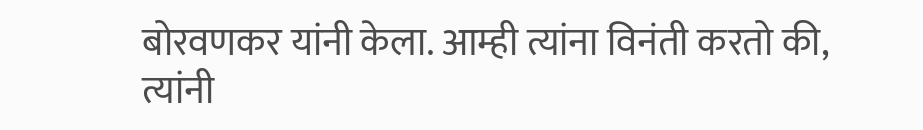बोरवणकर यांनी केला. आम्ही त्यांना विनंती करतो की, त्यांनी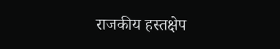राजकीय हस्तक्षेप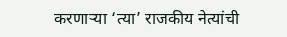करणार्‍या ‘त्या’ राजकीय नेत्यांची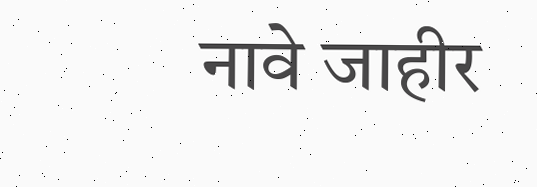नावे जाहीर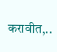करावीत,..